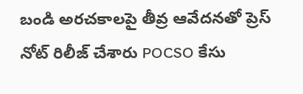బండి అరచకాలపై తీవ్ర ఆవేదనతో ప్రెస్ నోట్ రిలీజ్ చేశారు POCSO కేసు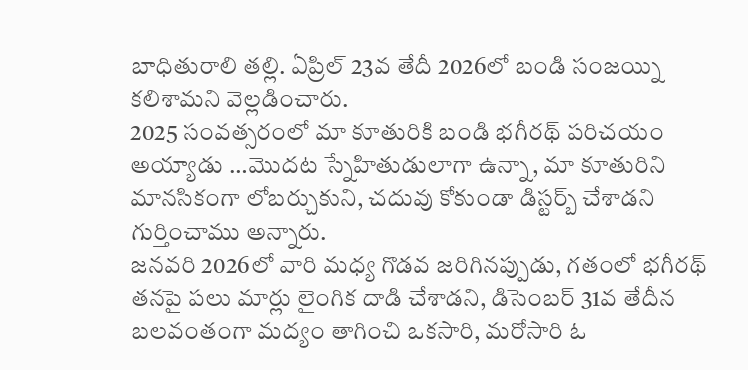బాధితురాలి తల్లి. ఏప్రిల్ 23వ తేదీ 2026లో బండి సంజయ్ని కలిశామని వెల్లడించారు.
2025 సంవత్సరంలో మా కూతురికి బండి భగీరథ్ పరిచయం అయ్యాడు …మొదట స్నేహితుడులాగా ఉన్నా, మా కూతురిని మానసికంగా లోబర్చుకుని, చదువు కోకుండా డిస్టర్బ్ చేశాడని గుర్తించాము అన్నారు.
జనవరి 2026లో వారి మధ్య గొడవ జరిగినప్పుడు, గతంలో భగీరథ్ తనపై పలు మార్లు లైంగిక దాడి చేశాడని, డిసెంబర్ 31వ తేదీన బలవంతంగా మద్యం తాగించి ఒకసారి, మరోసారి ఓ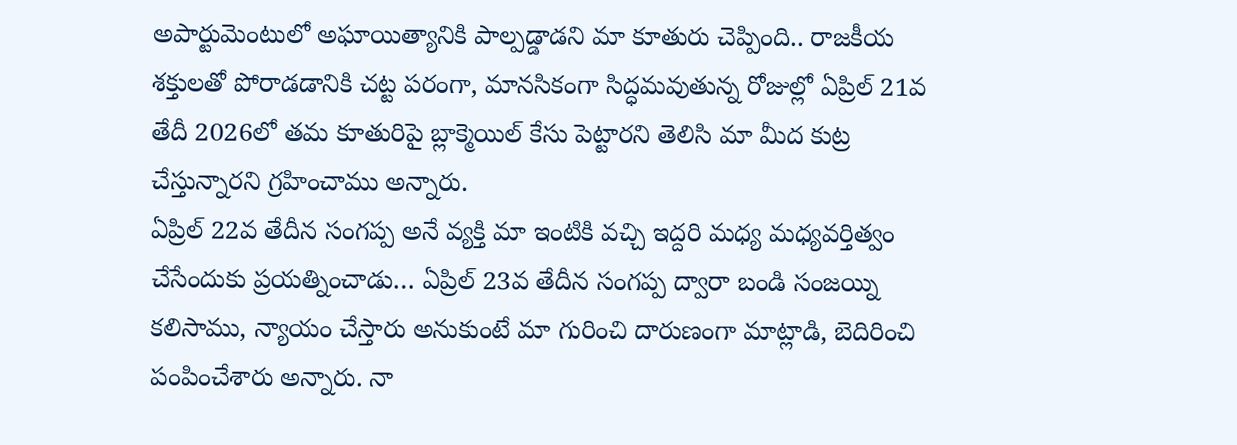అపార్టుమెంటులో అఘాయిత్యానికి పాల్పడ్డాడని మా కూతురు చెప్పింది.. రాజకీయ శక్తులతో పోరాడడానికి చట్ట పరంగా, మానసికంగా సిద్ధమవుతున్న రోజుల్లో ఏప్రిల్ 21వ తేదీ 2026లో తమ కూతురిపై బ్లాక్మెయిల్ కేసు పెట్టారని తెలిసి మా మీద కుట్ర చేస్తున్నారని గ్రహించాము అన్నారు.
ఏప్రిల్ 22వ తేదీన సంగప్ప అనే వ్యక్తి మా ఇంటికి వచ్చి ఇద్దరి మధ్య మధ్యవర్తిత్వం చేసేందుకు ప్రయత్నించాడు… ఏప్రిల్ 23వ తేదీన సంగప్ప ద్వారా బండి సంజయ్ని కలిసాము, న్యాయం చేస్తారు అనుకుంటే మా గురించి దారుణంగా మాట్లాడి, బెదిరించి పంపించేశారు అన్నారు. నా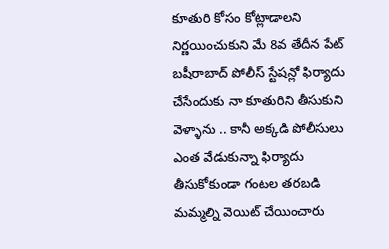కూతురి కోసం కోట్లాడాలని నిర్ణయించుకుని మే 8వ తేదీన పేట్ బషీరాబాద్ పోలీస్ స్టేషన్లో ఫిర్యాదు చేసేందుకు నా కూతురిని తీసుకుని వెళ్ళాను .. కానీ అక్కడి పోలీసులు ఎంత వేడుకున్నా ఫిర్యాదు తీసుకోకుండా గంటల తరబడి మమ్మల్ని వెయిట్ చేయించారు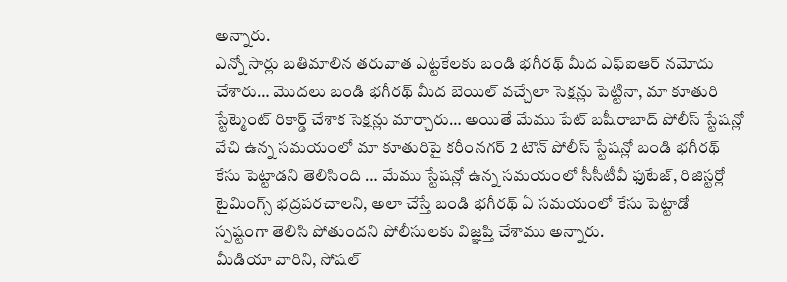అన్నారు.
ఎన్నో సార్లు బతిమాలిన తరువాత ఎట్టకేలకు బండి భగీరథ్ మీద ఎఫ్ఐఆర్ నమోదు చేశారు… మొదలు బండి భగీరథ్ మీద బెయిల్ వచ్చేలా సెక్షన్లు పెట్టినా, మా కూతురి స్టేట్మెంట్ రికార్డ్ చేశాక సెక్షన్లు మార్చారు… అయితే మేము పేట్ బషీరాబాద్ పోలీస్ స్టేషన్లో వేచి ఉన్న సమయంలో మా కూతురిపై కరీంనగర్ 2 టౌన్ పోలీస్ స్టేషన్లో బండి భగీరథ్ కేసు పెట్టాడని తెలిసింది … మేము స్టేషన్లో ఉన్న సమయంలో సీసీటీవీ ఫుటేజ్, రిజిస్టర్లో టైమింగ్స్ భద్రపరచాలని, అలా చేస్తే బండి భగీరథ్ ఏ సమయంలో కేసు పెట్టాడో స్పష్టంగా తెలిసి పోతుందని పోలీసులకు విజ్ఞప్తి చేశాము అన్నారు.
మీడియా వారిని, సోషల్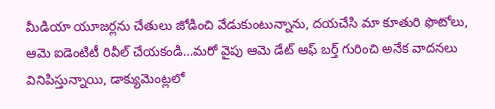మీడియా యూజర్లను చేతులు జోడించి వేడుకుంటున్నాను, దయచేసి మా కూతురి ఫొటోలు, ఆమె ఐడెంటిటీ రివీల్ చేయకండి…మరో వైపు ఆమె డేట్ ఆఫ్ బర్త్ గురించి అనేక వాదనలు వినిపిస్తున్నాయి, డాక్యుమెంట్లలో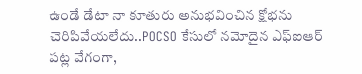ఉండే డేటా నా కూతురు అనుభవించిన క్షోభను చెరిపివేయలేదు..POCSO కేసులో నమోదైన ఎఫ్ఐఆర్ పట్ల వేగంగా,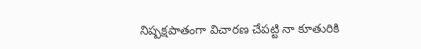నిష్పక్షపాతంగా విచారణ చేపట్టి నా కూతురికి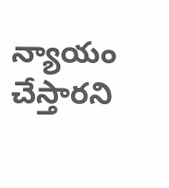న్యాయం చేస్తారని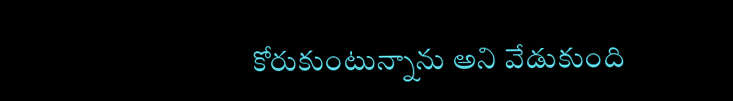కోరుకుంటున్నాను అని వేడుకుంది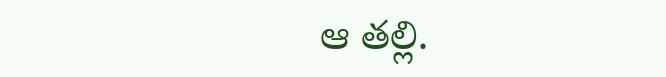ఆ తల్లి.